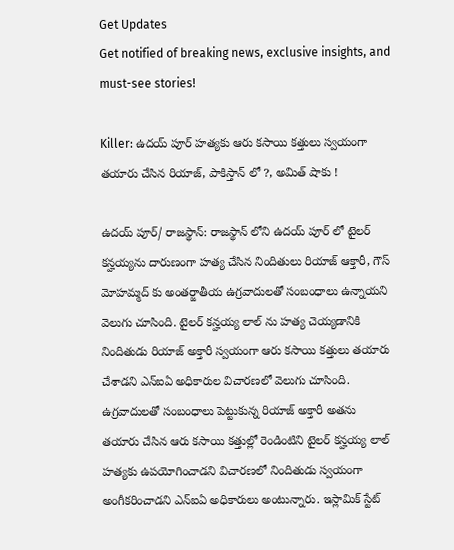Get Updates
Get notified of breaking news, exclusive insights, and must-see stories!

Killer: ఉదయ్ పూర్ హత్యకు ఆరు కసాయి కత్తులు స్వయంగా తయారు చేసిన రియాజ్, పాకిస్తాన్ లో ?, అమిత్ షాకు !

ఉదయ్ పూర్/ రాజస్థాన్: రాజస్థాన్ లోని ఉదయ్ పూర్ లో టైలర్ కన్హయ్యను దారుణంగా హత్య చేసిన నిందితులు రియాజ్ ఆక్తారీ, గౌస్ మోహమ్మద్ కు అంతర్జాతీయ ఉగ్రవాదులతో సంబంధాలు ఉన్నాయని వెలుగు చూసింది. టైలర్ కన్హయ్య లాల్ ను హత్య చెయ్యడానికి నిందితుడు రియాజ్ అక్తారీ స్వయంగా ఆరు కసాయి కత్తులు తయారు చేశాడని ఎన్ఐఏ అధికారుల విచారణలో వెలుగు చూసింది. ఉగ్రవాదులతో సంబంధాలు పెట్టుకున్న రియాజ్ అక్తారీ అతను తయారు చేసిన ఆరు కసాయి కత్తుల్లో రెండింటిని టైలర్ కన్హయ్య లాల్ హత్యకు ఉపయోగించాడని విచారణలో నిందితుడు స్వయంగా అంగీకరించాడని ఎన్ఐఏ అధికారులు అంటున్నారు. ఇస్లామిక్ స్టేట్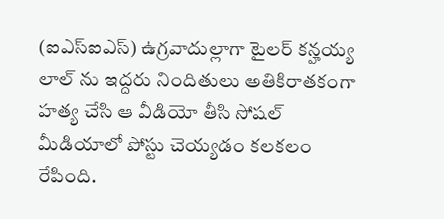(ఐఎస్ఐఎస్) ఉగ్రవాదుల్లాగా టైలర్ కన్హయ్య లాల్ ను ఇద్దరు నిందితులు అతికిరాతకంగా హత్య చేసి ఆ వీడియో తీసి సోషల్ మీడియాలో పోస్టు చెయ్యడం కలకలం రేపింది.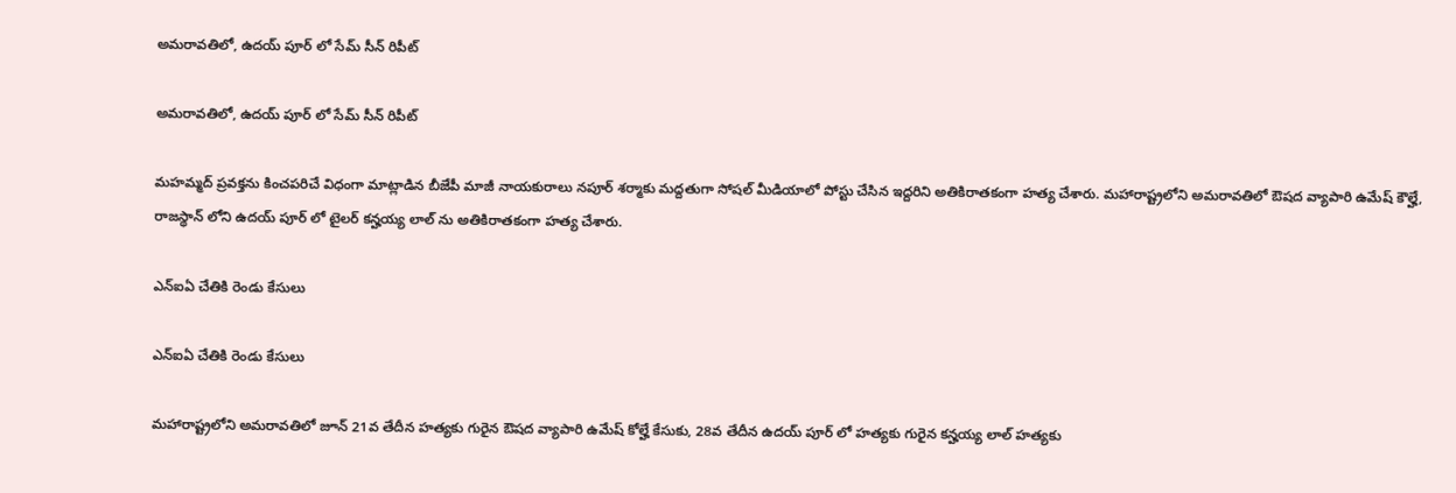అమరావతిలో, ఉదయ్ పూర్ లో సేమ్ సీన్ రిపీట్

అమరావతిలో, ఉదయ్ పూర్ లో సేమ్ సీన్ రిపీట్

మహమ్మద్ ప్రవక్తను కించపరిచే విధంగా మాట్లాడిన బీజేపీ మాజీ నాయకురాలు నపూర్ శర్మాకు మద్దతుగా సోషల్ మీడియాలో పోస్టు చేసిన ఇద్దరిని అతికిరాతకంగా హత్య చేశారు. మహారాష్ట్రలోని అమరావతిలో ఔషద వ్యాపారి ఉమేష్ కౌల్హే, రాజస్థాన్ లోని ఉదయ్ పూర్ లో టైలర్ కన్హయ్య లాల్ ను అతికిరాతకంగా హత్య చేశారు.

ఎన్ఐఏ చేతికి రెండు కేసులు

ఎన్ఐఏ చేతికి రెండు కేసులు

మహారాష్ట్రలోని అమరావతిలో జూన్ 21వ తేదీన హత్యకు గురైన ఔషద వ్యాపారి ఉమేష్ కోల్హే కేసుకు, 28వ తేదీన ఉదయ్ పూర్ లో హత్యకు గురైన కన్హయ్య లాల్ హత్యకు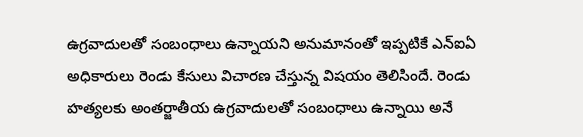ఉగ్రవాదులతో సంబంధాలు ఉన్నాయని అనుమానంతో ఇప్పటికే ఎన్ఐఏ అధికారులు రెండు కేసులు విచారణ చేస్తున్న విషయం తెలిసిందే. రెండు హత్యలకు అంతర్జాతీయ ఉగ్రవాదులతో సంబంధాలు ఉన్నాయి అనే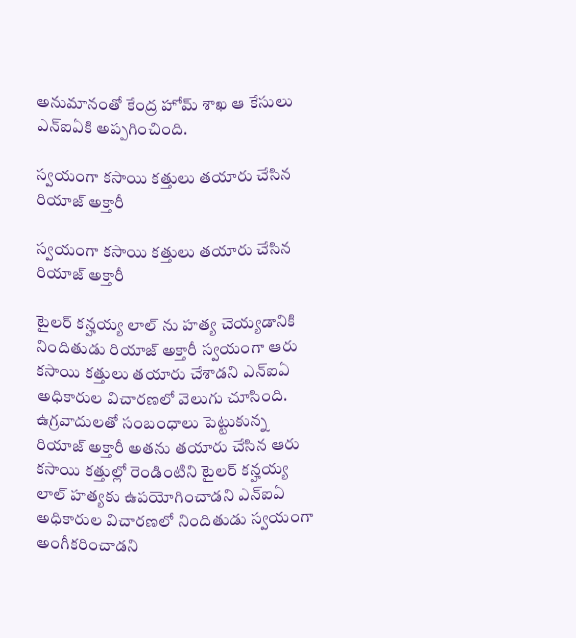అనుమానంతో కేంద్ర హోమ్ శాఖ ఆ కేసులు ఎన్ఐఏకి అప్పగించింది.

స్వయంగా కసాయి కత్తులు తయారు చేసిన రియాజ్ అక్తారీ

స్వయంగా కసాయి కత్తులు తయారు చేసిన రియాజ్ అక్తారీ

టైలర్ కన్హయ్య లాల్ ను హత్య చెయ్యడానికి నిందితుడు రియాజ్ అక్తారీ స్వయంగా ఆరు కసాయి కత్తులు తయారు చేశాడని ఎన్ఐఏ అధికారుల విచారణలో వెలుగు చూసింది. ఉగ్రవాదులతో సంబంధాలు పెట్టుకున్న రియాజ్ అక్తారీ అతను తయారు చేసిన ఆరు కసాయి కత్తుల్లో రెండింటిని టైలర్ కన్హయ్య లాల్ హత్యకు ఉపయోగించాడని ఎన్ఐఏ అధికారుల విచారణలో నిందితుడు స్వయంగా అంగీకరించాడని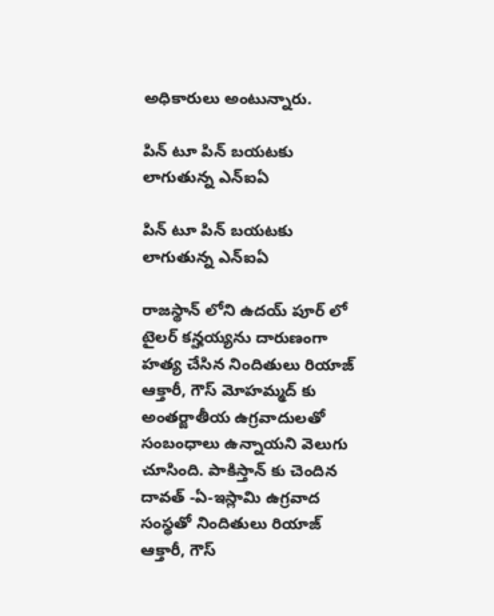అధికారులు అంటున్నారు.

పిన్ టూ పిన్ బయటకు లాగుతున్న ఎన్ఐఏ

పిన్ టూ పిన్ బయటకు లాగుతున్న ఎన్ఐఏ

రాజస్థాన్ లోని ఉదయ్ పూర్ లో టైలర్ కన్హయ్యను దారుణంగా హత్య చేసిన నిందితులు రియాజ్ ఆక్తారీ, గౌస్ మోహమ్మద్ కు అంతర్జాతీయ ఉగ్రవాదులతో సంబంధాలు ఉన్నాయని వెలుగు చూసింది. పాకిస్తాన్ కు చెందిన దావత్ -ఏ-ఇస్లామి ఉగ్రవాద సంస్థతో నిందితులు రియాజ్ ఆక్తారీ, గౌస్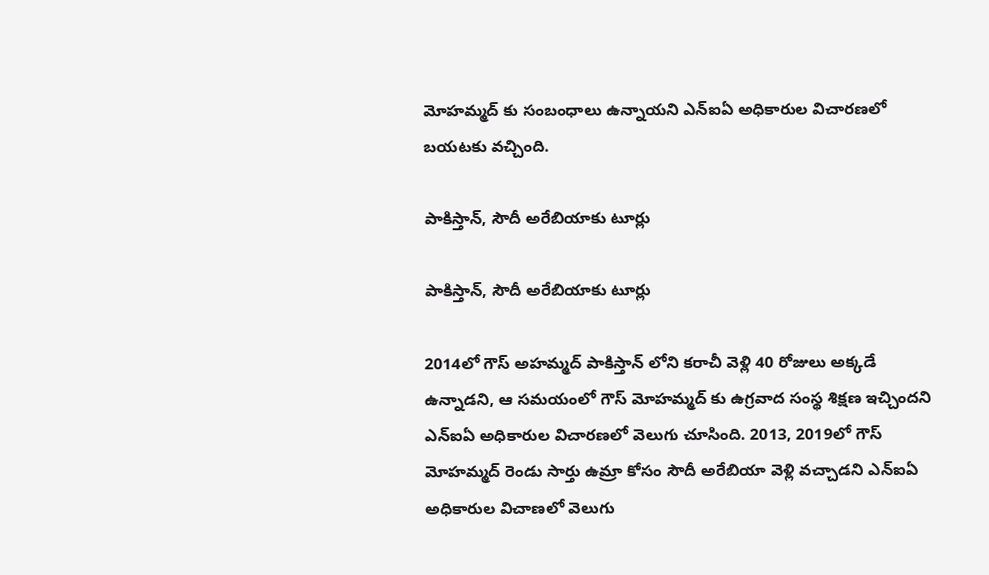మోహమ్మద్ కు సంబంధాలు ఉన్నాయని ఎన్ఐఏ అధికారుల విచారణలో బయటకు వచ్చింది.

పాకిస్తాన్, సౌదీ అరేబియాకు టూర్లు

పాకిస్తాన్, సౌదీ అరేబియాకు టూర్లు

2014లో గౌస్ అహమ్మద్ పాకిస్తాన్ లోని కరాచీ వెళ్లి 40 రోజులు అక్కడే ఉన్నాడని, ఆ సమయంలో గౌస్ మోహమ్మద్ కు ఉగ్రవాద సంస్థ శిక్షణ ఇచ్చిందని ఎన్ఐఏ అధికారుల విచారణలో వెలుగు చూసింది. 2013, 2019లో గౌస్ మోహమ్మద్ రెండు సార్తు ఉమ్రా కోసం సౌదీ అరేబియా వెళ్లి వచ్చాడని ఎన్ఐఏ అధికారుల విచాణలో వెలుగు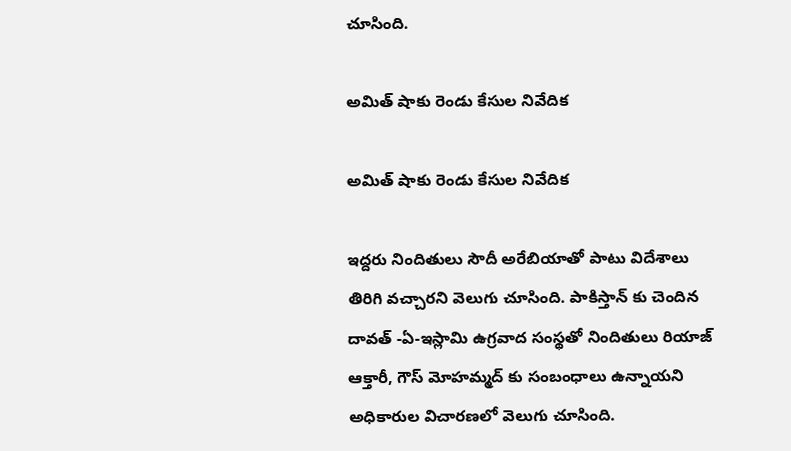చూసింది.

అమిత్ షాకు రెండు కేసుల నివేదిక

అమిత్ షాకు రెండు కేసుల నివేదిక

ఇద్దరు నిందితులు సౌదీ అరేబియాతో పాటు విదేశాలు తిరిగి వచ్చారని వెలుగు చూసింది. పాకిస్తాన్ కు చెందిన దావత్ -ఏ-ఇస్లామి ఉగ్రవాద సంస్థతో నిందితులు రియాజ్ ఆక్తారీ, గౌస్ మోహమ్మద్ కు సంబంధాలు ఉన్నాయని అధికారుల విచారణలో వెలుగు చూసింది.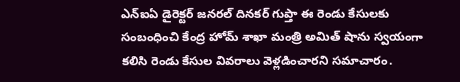ఎన్ఐఏ డైరెక్టర్ జనరల్ దినకర్ గుప్తా ఈ రెండు కేసులకు సంబంధించి కేంద్ర హోమ్ శాఖా మంత్రి అమిత్ షాను స్వయంగా కలిసి రెండు కేసుల వివరాలు వెళ్లడించారని సమాచారం.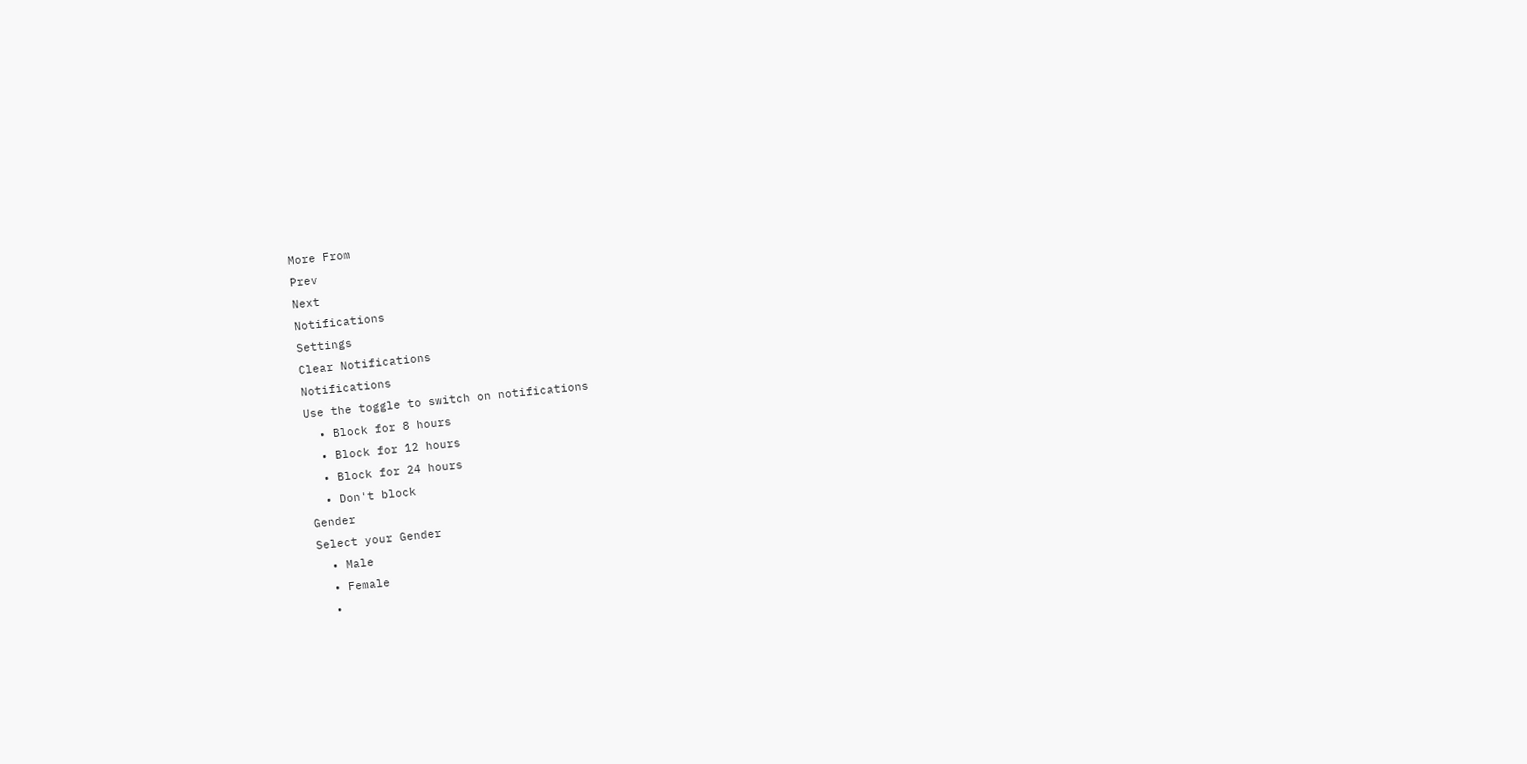More From
Prev
Next
Notifications
Settings
Clear Notifications
Notifications
Use the toggle to switch on notifications
  • Block for 8 hours
  • Block for 12 hours
  • Block for 24 hours
  • Don't block
Gender
Select your Gender
  • Male
  • Female
  •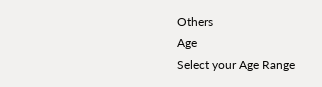Others
Age
Select your Age Range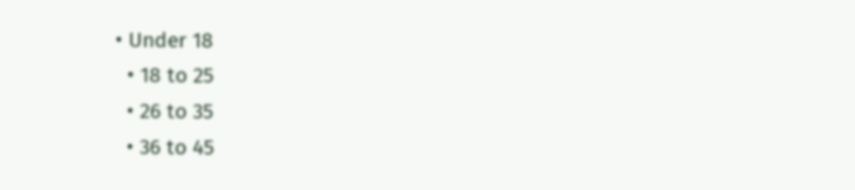• Under 18
  • 18 to 25
  • 26 to 35
  • 36 to 45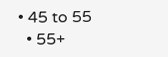• 45 to 55
  • 55+